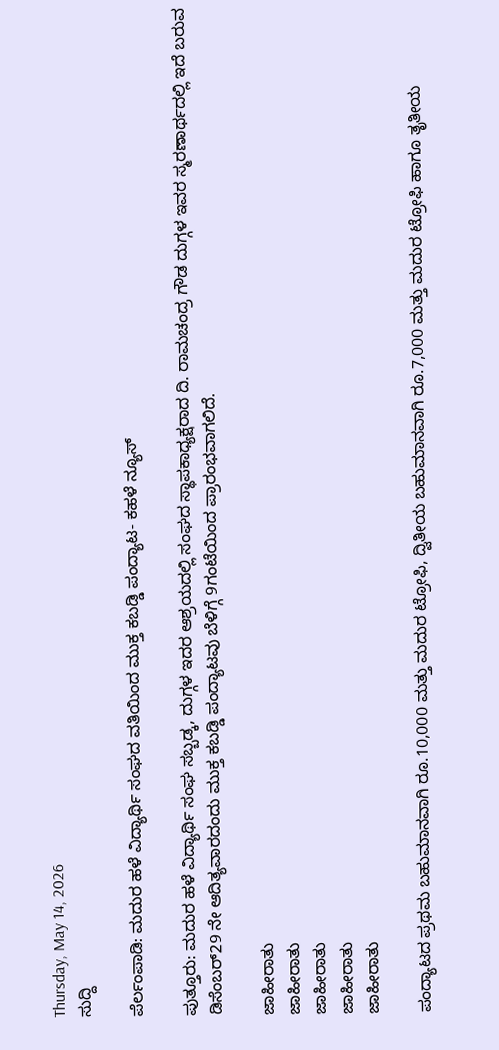Thursday, May 14, 2026
ಸುದ್ದಿ

ಪೆರ್ಲಂಪಾಡಿ: ಮದುರ ಹಳೆ ವಿದ್ಯಾರ್ಥಿ ಸಂಘದ ವತಿಯಿಂದ ಮುಕ್ತ ಕಬಡ್ಡಿ ಪಂದ್ಯಾಟ- ಕಹಳೆ ನ್ಯೂಸ್

ಪುತ್ತೂರು: ಮದುರ ಹಳೆ ವಿದ್ಯಾರ್ಥಿ ಸಂಘ ಸಬ್ಬಡ್ಕ, ದುಗ್ಗಳ ಇದರ ಆಶ್ರಯದಲ್ಲಿ ಸಂಘದ ಸ್ಥಾಪಕಾಧ್ಯಕ್ಷರಾದ ದಿ. ರಾಮಚಂದ್ರ ಗೌಡ ದುಗ್ಗಳ ಇವರ ಸ್ಮರಣಾರ್ಥದಲ್ಲಿ ಇದೆ ಬರುವ ಡಿಸೆಂಬರ್29 ನೇ ಆದಿತ್ಯವಾರದಂದು ಮುಕ್ತ ಕಬಡ್ಡಿ ಪಂದ್ಯಾಟವು ಬೆಳಿಗ್ಗೆ 9ಗಂಟೆಯಿಂದ ಪ್ರಾರಂಭವಾಗಲಿದೆ.

ಜಾಹೀರಾತು
ಜಾಹೀರಾತು
ಜಾಹೀರಾತು
ಜಾಹೀರಾತು
ಜಾಹೀರಾತು

ಪಂದ್ಯಾಟದ ಪ್ರಥಮ ಬಹುಮಾನವಾಗಿ ರೂ.10,000 ಮತ್ತು ಮದುರ ಟ್ರೋಫಿ, ದ್ವಿತೀಯ ಬಹುಮಾನವಾಗಿ ರೂ.7,000 ಮತ್ತು ಮದುರ ಟ್ರೋಫಿ ಹಾಗೂ ತೃತೀಯ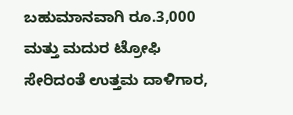ಬಹುಮಾನವಾಗಿ ರೂ.3,000 ಮತ್ತು ಮದುರ ಟ್ರೋಫಿ ಸೇರಿದಂತೆ ಉತ್ತಮ ದಾಳಿಗಾರ,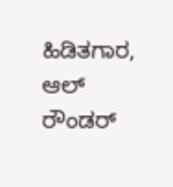ಹಿಡಿತಗಾರ, ಆಲ್ ರೌಂಡರ್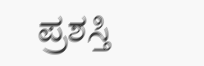ಪ್ರಶಸ್ತಿ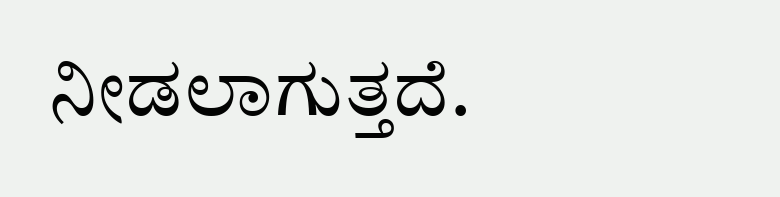ನೀಡಲಾಗುತ್ತದೆ.